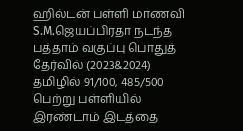ஹில்டன் பள்ளி மாணவி S.M.ஜெயப்பிரதா நடந்த பத்தாம் வகுப்பு பொதுத் தேர்வில் (2023&2024) தமிழில் 91/100, 485/500 பெற்று பள்ளியில் இரண்டாம் இடத்தை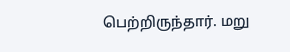பெற்றிருந்தார். மறு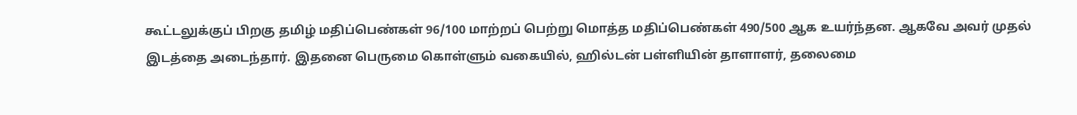கூட்டலுக்குப் பிறகு தமிழ் மதிப்பெண்கள் 96/100 மாற்றப் பெற்று மொத்த மதிப்பெண்கள் 490/500 ஆக உயர்ந்தன. ஆகவே அவர் முதல் இடத்தை அடைந்தார். இதனை பெருமை கொள்ளும் வகையில், ஹில்டன் பள்ளியின் தாளாளர், தலைமை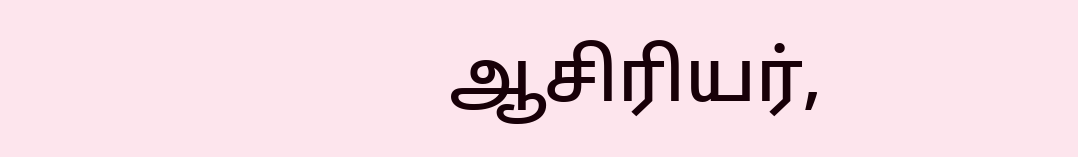ஆசிரியர்,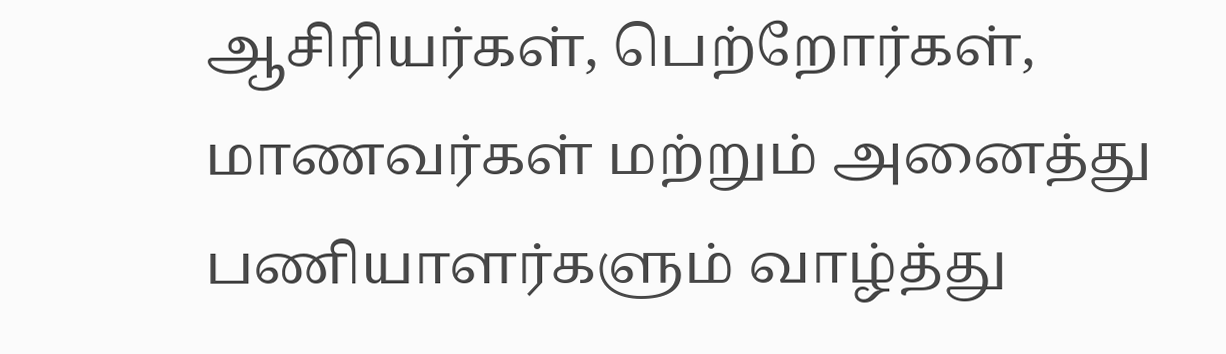ஆசிரியர்கள், பெற்றோர்கள், மாணவர்கள் மற்றும் அனைத்து பணியாளர்களும் வாழ்த்து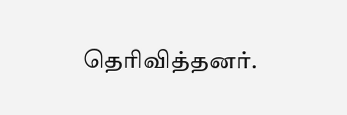தெரிவித்தனர்.